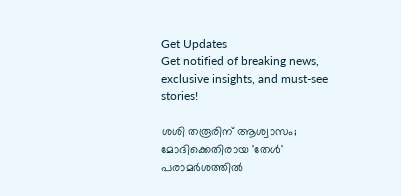Get Updates
Get notified of breaking news, exclusive insights, and must-see stories!

ശശി തരൂരിന് ആശ്വാസം; മോദിക്കെതിരായ 'തേൾ' പരാമർശത്തിൽ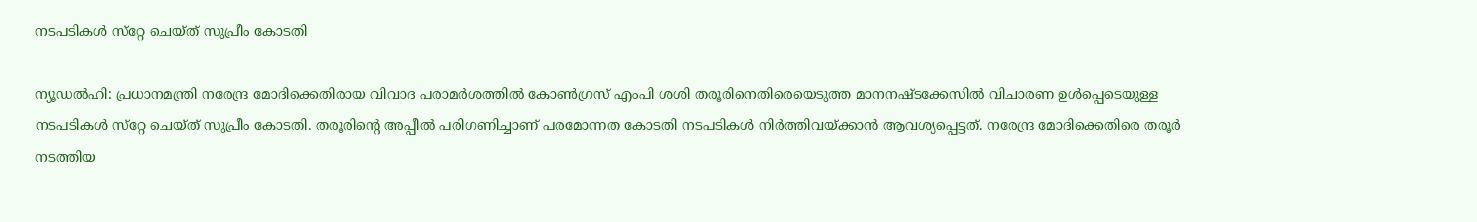നടപടികൾ സ്‌റ്റേ ചെയ്‌ത്‌ സുപ്രീം കോടതി

ന്യൂഡൽഹി: പ്രധാനമന്ത്രി നരേന്ദ്ര മോദിക്കെതിരായ വിവാദ പരാമർശത്തിൽ കോൺഗ്രസ് എംപി ശശി തരൂരിനെതിരെയെടുത്ത മാനനഷ്‌ടക്കേസിൽ വിചാരണ ഉൾപ്പെടെയുള്ള നടപടികൾ സ്‌റ്റേ ചെയ്‌ത്‌ സുപ്രീം കോടതി. തരൂരിന്റെ അപ്പീൽ പരിഗണിച്ചാണ് പരമോന്നത കോടതി നടപടികൾ നിർത്തിവയ്ക്കാൻ ആവശ്യപ്പെട്ടത്. നരേന്ദ്ര മോദിക്കെതിരെ തരൂർ നടത്തിയ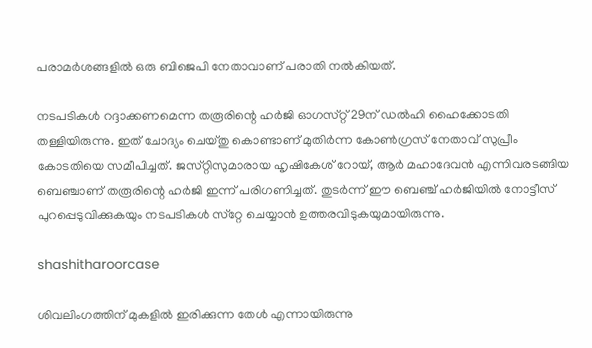പരാമർശങ്ങളിൽ ഒരു ബിജെപി നേതാവാണ് പരാതി നൽകിയത്.

നടപടികൾ റദ്ദാക്കണമെന്ന തരൂരിന്റെ ഹർജി ഓഗസ്‌റ്റ് 29ന് ഡൽഹി ഹൈക്കോടതി തള്ളിയിരുന്നു. ഇത് ചോദ്യം ചെയ്‌തു കൊണ്ടാണ് മുതിർന്ന കോൺഗ്രസ് നേതാവ് സുപ്രീം കോടതിയെ സമീപിച്ചത്. ജസ്‌റ്റിസുമാരായ ഹൃഷികേശ് റോയ്, ആർ മഹാദേവൻ എന്നിവരടങ്ങിയ ബെഞ്ചാണ് തരൂരിന്റെ ഹർജി ഇന്ന് പരിഗണിച്ചത്. തുടർന്ന് ഈ ബെഞ്ച് ഹർജിയിൽ നോട്ടീസ് പുറപ്പെടുവിക്കുകയും നടപടികൾ സ്‌റ്റേ ചെയ്യാൻ ഉത്തരവിടുകയുമായിരുന്നു.

shashitharoorcase

ശിവലിംഗത്തിന് മുകളിൽ ഇരിക്കുന്ന തേൾ എന്നായിരുന്നു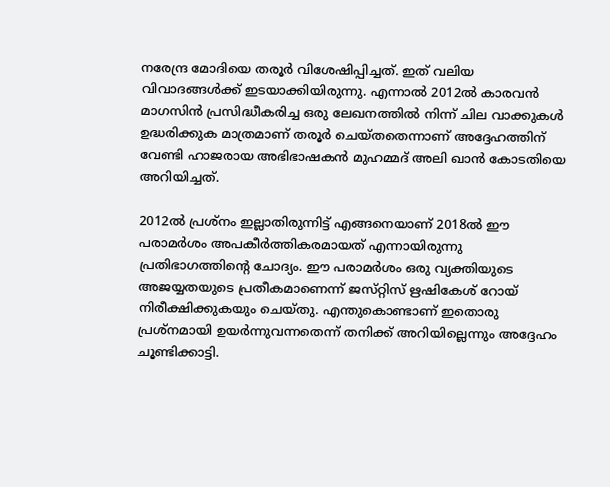നരേന്ദ്ര മോദിയെ തരൂർ വിശേഷിപ്പിച്ചത്. ഇത് വലിയ വിവാദങ്ങൾക്ക് ഇടയാക്കിയിരുന്നു. എന്നാൽ 2012ൽ കാരവൻ മാഗസിൻ പ്രസിദ്ധീകരിച്ച ഒരു ലേഖനത്തിൽ നിന്ന് ചില വാക്കുകൾ ഉദ്ധരിക്കുക മാത്രമാണ് തരൂർ ചെയ്‌തതെന്നാണ്‌ അദ്ദേഹത്തിന് വേണ്ടി ഹാജരായ അഭിഭാഷകൻ മുഹമ്മദ് അലി ഖാൻ കോടതിയെ അറിയിച്ചത്.

2012ൽ പ്രശ്‌നം ഇല്ലാതിരുന്നിട്ട് എങ്ങനെയാണ് 2018ൽ ഈ പരാമർശം അപകീർത്തികരമായത് എന്നായിരുന്നു പ്രതിഭാഗത്തിന്റെ ചോദ്യം. ഈ പരാമർശം ഒരു വ്യക്തിയുടെ അജയ്യതയുടെ പ്രതീകമാണെന്ന് ജസ്‌റ്റിസ്‌ ഋഷികേശ് റോയ് നിരീക്ഷിക്കുകയും ചെയ്‌തു. എന്തുകൊണ്ടാണ് ഇതൊരു പ്രശ്‌നമായി ഉയർന്നുവന്നതെന്ന് തനിക്ക് അറിയില്ലെന്നും അദ്ദേഹം ചൂണ്ടിക്കാട്ടി.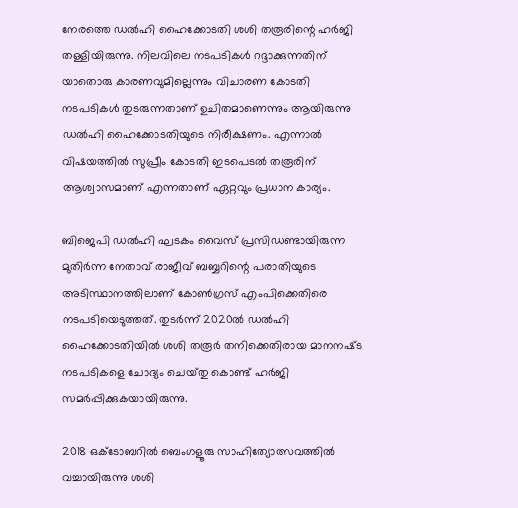നേരത്തെ ഡൽഹി ഹൈക്കോടതി ശശി തരൂരിന്റെ ഹർജി തള്ളിയിരുന്നു. നിലവിലെ നടപടികൾ റദ്ദാക്കുന്നതിന് യാതൊരു കാരണവുമില്ലെന്നും വിചാരണ കോടതി നടപടികൾ തുടരുന്നതാണ് ഉചിതമാണെന്നും ആയിരുന്നു ഡൽഹി ഹൈക്കോടതിയുടെ നിരീക്ഷണം. എന്നാൽ വിഷയത്തിൽ സുപ്രീം കോടതി ഇടപെടൽ തരൂരിന് ആശ്വാസമാണ് എന്നതാണ് ഏറ്റവും പ്രധാന കാര്യം.

ബിജെപി ഡൽഹി ഘടകം വൈസ് പ്രസിഡണ്ടായിരുന്ന മുതിർന്ന നേതാവ് രാജീവ് ബബ്ബറിന്റെ പരാതിയുടെ അടിസ്ഥാനത്തിലാണ് കോൺഗ്രസ് എംപിക്കെതിരെ നടപടിയെടുത്തത്. തുടർന്ന് 2020ൽ ഡൽഹി ഹൈക്കോടതിയിൽ ശശി തരൂർ തനിക്കെതിരായ മാനനഷ്‌ട നടപടികളെ ചോദ്യം ചെയ്‌തു കൊണ്ട് ഹർജി സമർപ്പിക്കുകയായിരുന്നു.

2018 ഒക്ടോബറിൽ ബെംഗളൂരു സാഹിത്യോത്സവത്തിൽ വച്ചായിരുന്നു ശശി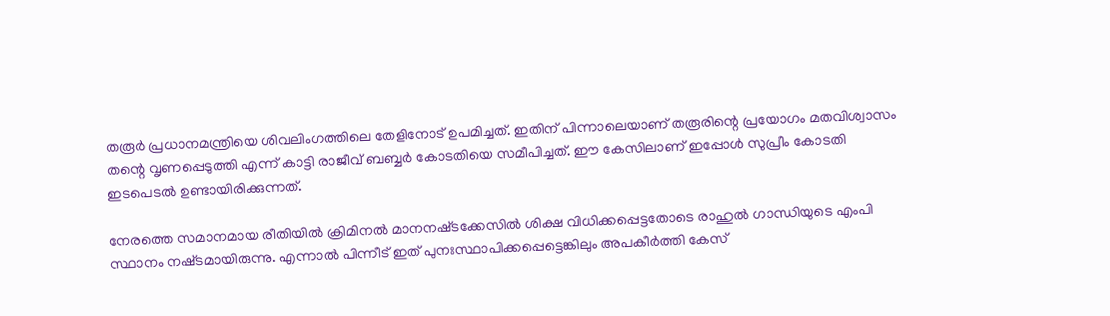തരൂർ പ്രധാനമന്ത്രിയെ ശിവലിംഗത്തിലെ തേളിനോട് ഉപമിച്ചത്. ഇതിന് പിന്നാലെയാണ് തരൂരിന്റെ പ്രയോഗം മതവിശ്വാസം തന്റെ വൃണപ്പെടുത്തി എന്ന് കാട്ടി രാജീവ് ബബ്ബർ കോടതിയെ സമീപിച്ചത്. ഈ കേസിലാണ് ഇപ്പോൾ സുപ്രീം കോടതി ഇടപെടൽ ഉണ്ടായിരിക്കുന്നത്.

നേരത്തെ സമാനമായ രീതിയിൽ ക്രിമിനൽ മാനനഷ്‌ടക്കേസിൽ ശിക്ഷ വിധിക്കപ്പെട്ടതോടെ രാഹുൽ ഗാന്ധിയുടെ എംപി സ്ഥാനം നഷ്‌ടമായിരുന്നു. എന്നാൽ പിന്നീട് ഇത് പുനഃസ്ഥാപിക്കപ്പെട്ടെങ്കിലും അപകീർത്തി കേസ്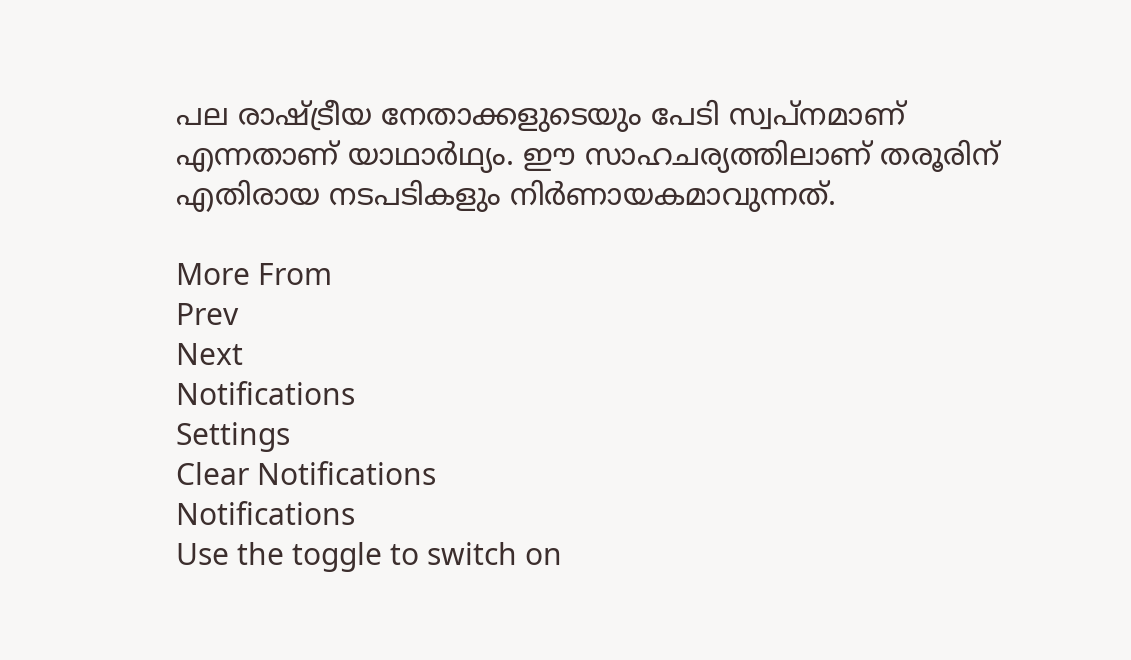പല രാഷ്ട്രീയ നേതാക്കളുടെയും പേടി സ്വപ്‌നമാണ് എന്നതാണ് യാഥാർഥ്യം. ഈ സാഹചര്യത്തിലാണ് തരൂരിന് എതിരായ നടപടികളും നിർണായകമാവുന്നത്.

More From
Prev
Next
Notifications
Settings
Clear Notifications
Notifications
Use the toggle to switch on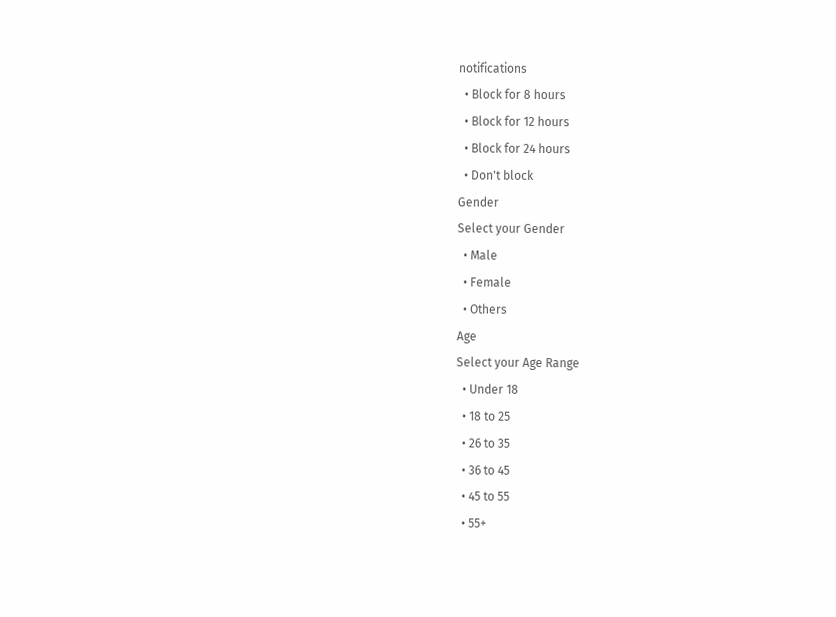notifications
  • Block for 8 hours
  • Block for 12 hours
  • Block for 24 hours
  • Don't block
Gender
Select your Gender
  • Male
  • Female
  • Others
Age
Select your Age Range
  • Under 18
  • 18 to 25
  • 26 to 35
  • 36 to 45
  • 45 to 55
  • 55+